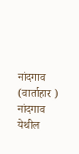नांदगाव (वार्ताहार ) नांदगाव येथील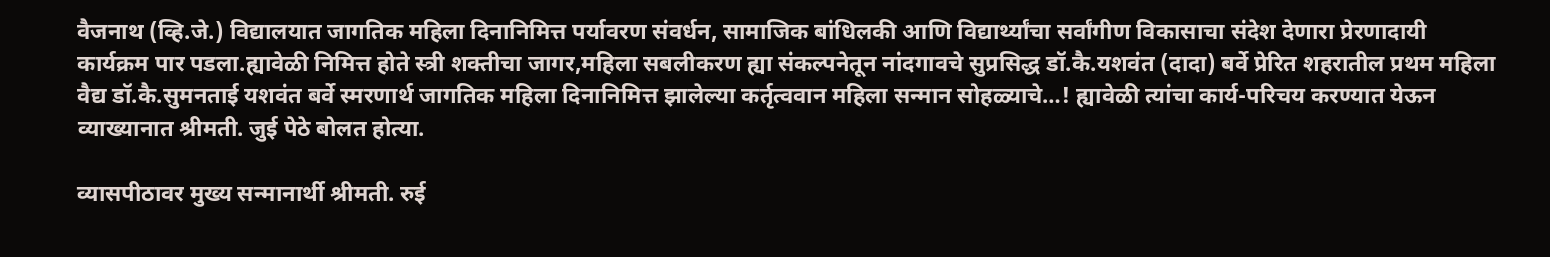वैजनाथ (व्हि.जे.) विद्यालयात जागतिक महिला दिनानिमित्त पर्यावरण संवर्धन, सामाजिक बांधिलकी आणि विद्यार्थ्यांचा सर्वांगीण विकासाचा संदेश देणारा प्रेरणादायी कार्यक्रम पार पडला.ह्यावेळी निमित्त होते स्त्री शक्तीचा जागर,महिला सबलीकरण ह्या संकल्पनेतून नांदगावचे सुप्रसिद्ध डॉ.कै.यशवंत (दादा) बर्वे प्रेरित शहरातील प्रथम महिला वैद्य डॉ.कै.सुमनताई यशवंत बर्वे स्मरणार्थ जागतिक महिला दिनानिमित्त झालेल्या कर्तृत्ववान महिला सन्मान सोहळ्याचे…! ह्यावेळी त्यांचा कार्य-परिचय करण्यात येऊन व्याख्यानात श्रीमती. जुई पेठे बोलत होत्या.

व्यासपीठावर मुख्य सन्मानार्थी श्रीमती. रुई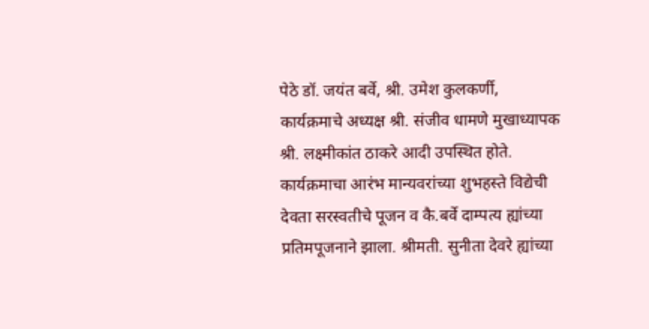पेठे डॉ. जयंत बर्वे, श्री. उमेश कुलकर्णी, कार्यक्रमाचे अध्यक्ष श्री. संजीव धामणे मुखाध्यापक श्री. लक्ष्मीकांत ठाकरे आदी उपस्थित होते.
कार्यक्रमाचा आरंभ मान्यवरांच्या शुभहस्ते विद्येची देवता सरस्वतीचे पूजन व कै.बर्वे दाम्पत्य ह्यांच्या प्रतिमपूजनाने झाला. श्रीमती. सुनीता देवरे ह्यांच्या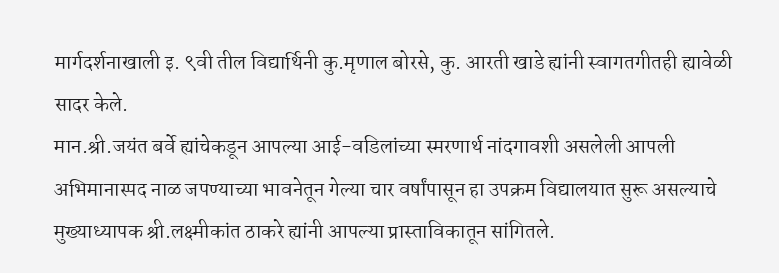मार्गदर्शनाखाली इ. ९वी तील विद्यार्थिनी कु.मृणाल बोरसे, कु. आरती खाडे ह्यांनी स्वागतगीतही ह्यावेळी सादर केले.
मान.श्री.जयंत बर्वे ह्यांचेकडून आपल्या आई-वडिलांच्या स्मरणार्थ नांदगावशी असलेली आपली अभिमानास्पद नाळ जपण्याच्या भावनेतून गेल्या चार वर्षांपासून हा उपक्रम विद्यालयात सुरू असल्याचे मुख्याध्यापक श्री.लक्ष्मीकांत ठाकरे ह्यांनी आपल्या प्रास्ताविकातून सांगितले.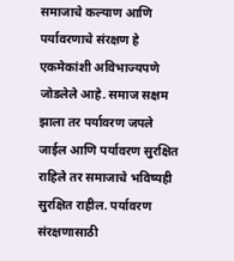समाजाचे कल्याण आणि पर्यावरणाचे संरक्षण हे एकमेकांशी अविभाज्यपणे जोडलेले आहे. समाज सक्षम झाला तर पर्यावरण जपले जाईल आणि पर्यावरण सुरक्षित राहिले तर समाजाचे भविष्यही सुरक्षित राहील. पर्यावरण संरक्षणासाठी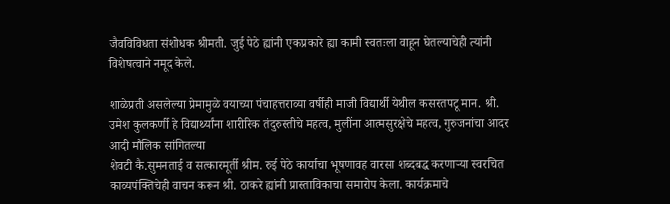जैवविविधता संशोधक श्रीमती. जुई पेठे ह्यांनी एकप्रकारे ह्या कामी स्वतःला वाहून घेतल्याचेही त्यांनी विशेषत्वाने नमूद केले.

शाळेप्रती असलेल्या प्रेमामुळे वयाच्या पंचाहत्तराव्या वर्षीही माजी विद्यार्थी येथील कसरतपटू मान. श्री. उमेश कुलकर्णी हे विद्यार्थ्यांना शारीरिक तंदुरुस्तीचे महत्व, मुलींना आत्मसुरक्षेचे महत्व, गुरुजनांचा आदर आदी मौलिक सांगितल्या
शेवटी कै.सुमनताई व सत्कारमूर्ती श्रीम. रुई पेठे कार्याचा भूषणावह वारसा शब्दबद्ध करणाऱ्या स्वरचित काव्यपंक्तिचेही वाचन करून श्री. ठाकरे ह्यांनी प्रास्ताविकाचा समारोप केला. कार्यक्रमाचे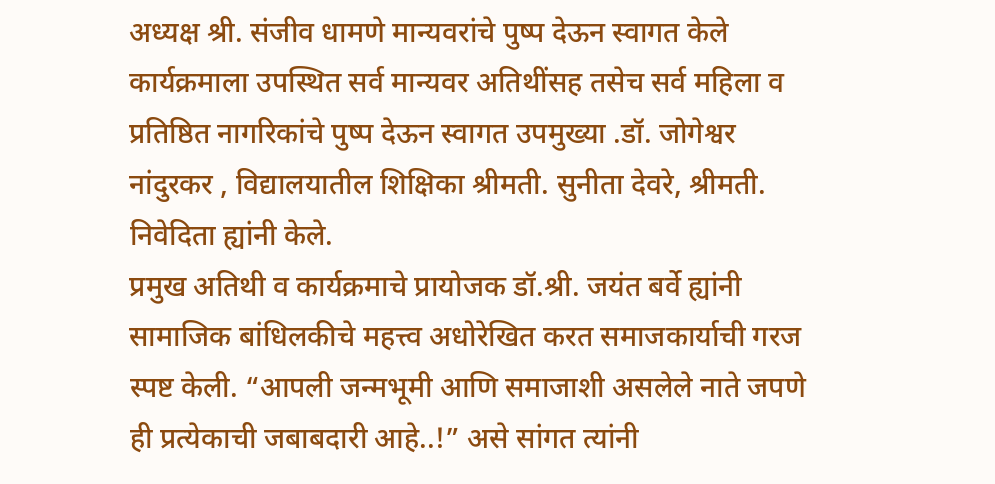अध्यक्ष श्री. संजीव धामणे मान्यवरांचे पुष्प देऊन स्वागत केले कार्यक्रमाला उपस्थित सर्व मान्यवर अतिथींसह तसेच सर्व महिला व प्रतिष्ठित नागरिकांचे पुष्प देऊन स्वागत उपमुख्या .डॉ. जोगेश्वर नांदुरकर , विद्यालयातील शिक्षिका श्रीमती. सुनीता देवरे, श्रीमती. निवेदिता ह्यांनी केले.
प्रमुख अतिथी व कार्यक्रमाचे प्रायोजक डॉ.श्री. जयंत बर्वे ह्यांनी सामाजिक बांधिलकीचे महत्त्व अधोरेखित करत समाजकार्याची गरज स्पष्ट केली. “आपली जन्मभूमी आणि समाजाशी असलेले नाते जपणे ही प्रत्येकाची जबाबदारी आहे..!” असे सांगत त्यांनी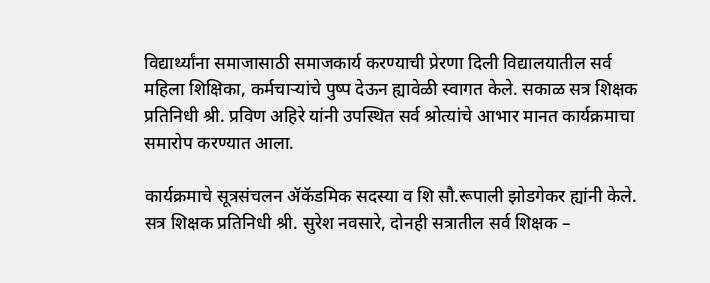विद्यार्थ्यांना समाजासाठी समाजकार्य करण्याची प्रेरणा दिली विद्यालयातील सर्व महिला शिक्षिका, कर्मचाऱ्यांचे पुष्प देऊन ह्यावेळी स्वागत केले. सकाळ सत्र शिक्षक प्रतिनिधी श्री. प्रविण अहिरे यांनी उपस्थित सर्व श्रोत्यांचे आभार मानत कार्यक्रमाचा समारोप करण्यात आला.

कार्यक्रमाचे सूत्रसंचलन ॲकॅडमिक सदस्या व शि सौ.रूपाली झोडगेकर ह्यांनी केले.
सत्र शिक्षक प्रतिनिधी श्री. सुरेश नवसारे, दोनही सत्रातील सर्व शिक्षक –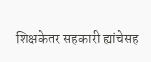शिक्षकेतर सहकारी ह्यांचेसह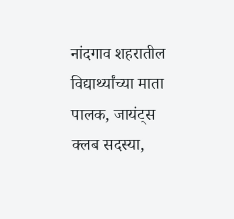नांदगाव शहरातील विद्यार्थ्यांच्या माता पालक, जायंट्स क्लब सदस्या,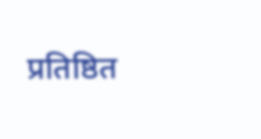प्रतिष्ठित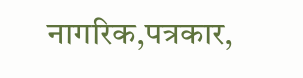नागरिक,पत्रकार,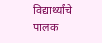विद्यार्थ्यांचे पालक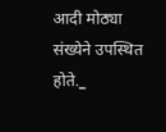आदी मोठ्या संख्येने उपस्थित होते._